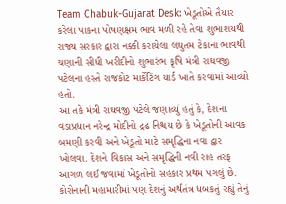Team Chabuk-Gujarat Desk: ખેડૂતોએ તૈયાર કરેલા પાકના પોષણક્ષમ ભાવ મળી રહે તેવા શુભાશયથી રાજ્ય સરકાર દ્વારા નક્કી કરાયેલા લઘુતમ ટેકાના ભાવથી ચણાની સીધી ખરીદીનો શુભારંભ કૃષિ મંત્રી રાઘવજી પટેલના હસ્તે રાજકોટ માર્કેટિંગ યાર્ડ ખાતે કરવામાં આવ્યો હતો.
આ તકે મંત્રી રાઘવજી પટેલે જણાવ્યું હતું કે, દેશના વડાપ્રધાન નરેન્દ્ર મોદીનો દ્રઢ નિશ્ચય છે કે ખેડૂતોની આવક બમણી કરવી અને ખેડૂતો માટે સમૃદ્ધિના નવા દ્વાર ખોલવા. દેશને વિકાસ અને સમૃદ્ધિની નવી રાહ તરફ આગળ લઈ જવામાં ખેડૂતોનો સહકાર પ્રથમ પગલું છે. કોરોનાની મહામારીમાં પણ દેશનું અર્થતંત્ર ધબકતું રહ્યું તેનું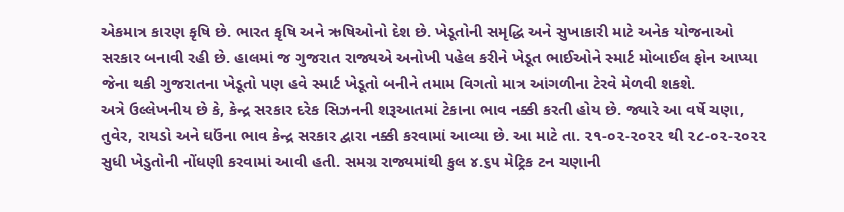એકમાત્ર કારણ કૃષિ છે. ભારત કૃષિ અને ઋષિઓનો દેશ છે. ખેડૂતોની સમૃદ્ધિ અને સુખાકારી માટે અનેક યોજનાઓ સરકાર બનાવી રહી છે. હાલમાં જ ગુજરાત રાજ્યએ અનોખી પહેલ કરીને ખેડૂત ભાઈઓને સ્માર્ટ મોબાઈલ ફોન આપ્યા જેના થકી ગુજરાતના ખેડૂતો પણ હવે સ્માર્ટ ખેડૂતો બનીને તમામ વિગતો માત્ર આંગળીના ટેરવે મેળવી શકશે.
અત્રે ઉલ્લેખનીય છે કે, કેન્દ્ર સરકાર દરેક સિઝનની શરૂઆતમાં ટેકાના ભાવ નક્કી કરતી હોય છે. જ્યારે આ વર્ષે ચણા, તુવેર, રાયડો અને ઘઉંના ભાવ કેન્દ્ર સરકાર દ્વારા નક્કી કરવામાં આવ્યા છે. આ માટે તા. ૨૧-૦૨-૨૦૨૨ થી ૨૮-૦૨-૨૦૨૨ સુધી ખેડુતોની નોંધણી કરવામાં આવી હતી. સમગ્ર રાજ્યમાંથી કુલ ૪.૬૫ મેટ્રિક ટન ચણાની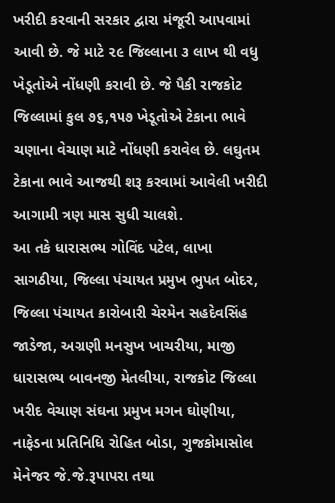ખરીદી કરવાની સરકાર દ્વારા મંજૂરી આપવામાં આવી છે. જે માટે ૨૯ જિલ્લાના ૩ લાખ થી વધુ ખેડૂતોએ નોંધણી કરાવી છે. જે પૈકી રાજકોટ જિલ્લામાં કુલ ૭૬,૧૫૭ ખેડૂતોએ ટેકાના ભાવે ચણાના વેચાણ માટે નોંધણી કરાવેલ છે. લઘુતમ ટેકાના ભાવે આજથી શરૂ કરવામાં આવેલી ખરીદી આગામી ત્રણ માસ સુધી ચાલશે.
આ તકે ધારાસભ્ય ગોવિંદ પટેલ, લાખા સાગઠીયા, જિલ્લા પંચાયત પ્રમુખ ભુપત બોદર, જિલ્લા પંચાયત કારોબારી ચેરમેન સહદેવસિંહ જાડેજા, અગ્રણી મનસુખ ખાચરીયા, માજી ધારાસભ્ય બાવનજી મેતલીયા, રાજકોટ જિલ્લા ખરીદ વેચાણ સંઘના પ્રમુખ મગન ઘોણીયા, નાફેડના પ્રતિનિધિ રોહિત બોડા, ગુજકોમાસોલ મેનેજર જે.જે.રૂપાપરા તથા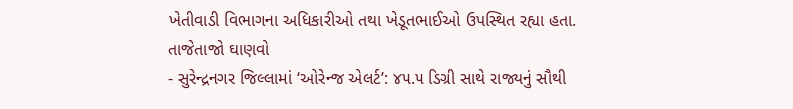ખેતીવાડી વિભાગના અધિકારીઓ તથા ખેડૂતભાઈઓ ઉપસ્થિત રહ્યા હતા.
તાજેતાજો ઘાણવો
- સુરેન્દ્રનગર જિલ્લામાં ‘ઓરેન્જ એલર્ટ’: ૪૫.૫ ડિગ્રી સાથે રાજ્યનું સૌથી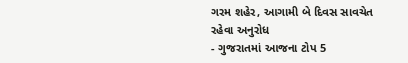ગરમ શહેર, આગામી બે દિવસ સાવચેત રહેવા અનુરોધ
- ગુજરાતમાં આજના ટોપ 5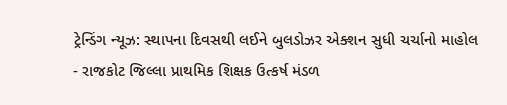ટ્રેન્ડિંગ ન્યૂઝ: સ્થાપના દિવસથી લઈને બુલડોઝર એક્શન સુધી ચર્ચાનો માહોલ
- રાજકોટ જિલ્લા પ્રાથમિક શિક્ષક ઉત્કર્ષ મંડળ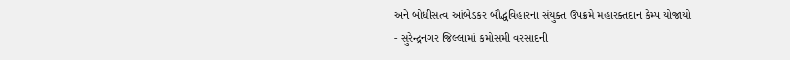અને બોધીસત્વ આંબેડકર બૌદ્ધવિહારના સંયુક્ત ઉપક્રમે મહારક્તદાન કેમ્પ યોજાયો
- સુરેન્દ્રનગર જિલ્લામાં કમોસમી વરસાદની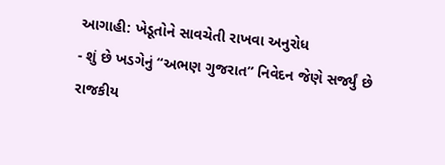આગાહી: ખેડૂતોને સાવચેતી રાખવા અનુરોધ
- શું છે ખડગેનું “અભણ ગુજરાત” નિવેદન જેણે સર્જ્યું છે રાજકીય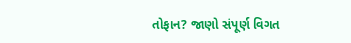તોફાન? જાણો સંપૂર્ણ વિગત